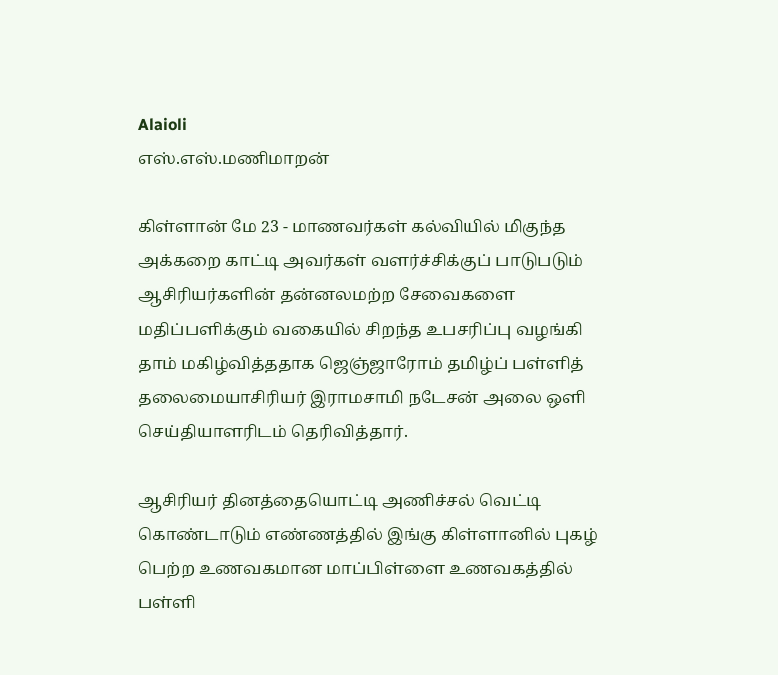Alaioli
எஸ்.எஸ்.மணிமாறன்

கிள்ளான் மே 23 - மாணவர்கள் கல்வியில் மிகுந்த அக்கறை காட்டி அவர்கள் வளர்ச்சிக்குப் பாடுபடும் ஆசிரியர்களின் தன்னலமற்ற சேவைகளை மதிப்பளிக்கும் வகையில் சிறந்த உபசரிப்பு வழங்கி தாம் மகிழ்வித்ததாக ஜெஞ்ஜாரோம் தமிழ்ப் பள்ளித் தலைமையாசிரியர் இராமசாமி நடேசன் அலை ஒளி செய்தியாளரிடம் தெரிவித்தார்.

ஆசிரியர் தினத்தையொட்டி அணிச்சல் வெட்டி கொண்டாடும் எண்ணத்தில் இங்கு கிள்ளானில் புகழ் பெற்ற உணவகமான மாப்பிள்ளை உணவகத்தில் பள்ளி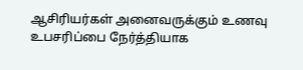ஆசிரியர்கள் அனைவருக்கும் உணவு உபசரிப்பை நேர்த்தியாக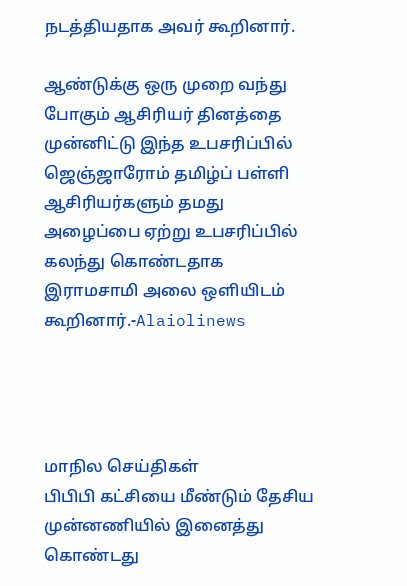நடத்தியதாக அவர் கூறினார்.

ஆண்டுக்கு ஒரு முறை வந்து போகும் ஆசிரியர் தினத்தை முன்னிட்டு இந்த உபசரிப்பில் ஜெஞ்ஜாரோம் தமிழ்ப் பள்ளி ஆசிரியர்களும் தமது அழைப்பை ஏற்று உபசரிப்பில் கலந்து கொண்டதாக இராமசாமி அலை ஒளியிடம் கூறினார்.-Alaiolinews




மாநில செய்திகள்
பிபிபி கட்சியை மீண்டும் தேசிய முன்னணியில் இனைத்து கொண்டது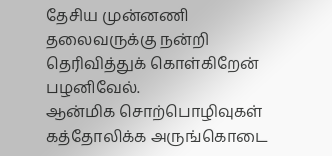தேசிய முன்னணி தலைவருக்கு நன்றி தெரிவித்துக் கொள்கிறேன் பழனிவேல்.
ஆன்மிக சொற்பொழிவுகள்
கத்தோலிக்க அருங்கொடை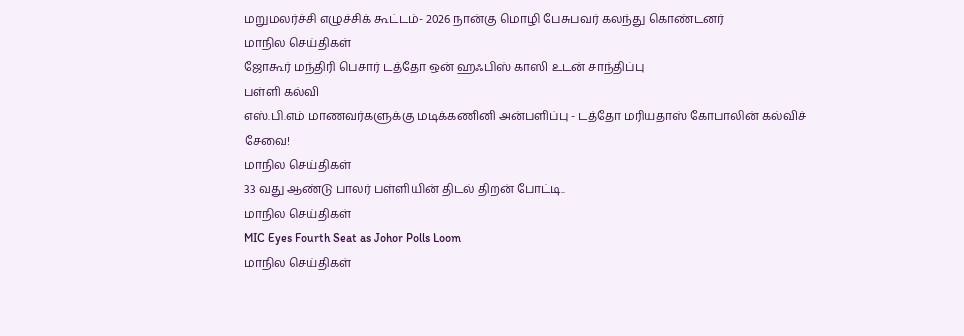மறுமலர்ச்சி எழுச்சிக் கூட்டம்- 2026 நான்கு மொழி பேசுபவர் கலந்து கொண்டனர்
மாநில செய்திகள்
ஜோகூர் மந்திரி பெசார் டத்தோ ஒன் ஹஃபிஸ் காஸி உடன் சாந்திப்பு
பள்ளி கல்வி
எஸ்.பி.எம் மாணவர்களுக்கு மடிக்கணினி அன்பளிப்பு - டத்தோ மரியதாஸ் கோபாலின் கல்விச் சேவை!
மாநில செய்திகள்
33 வது ஆண்டு பாலர் பள்ளியின் திடல் திறன் போட்டி..
மாநில செய்திகள்
MIC Eyes Fourth Seat as Johor Polls Loom
மாநில செய்திகள்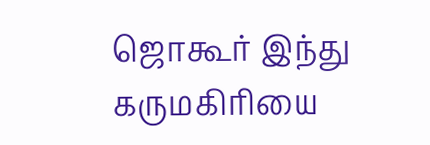ஜொகூர் இந்து கருமகிரியை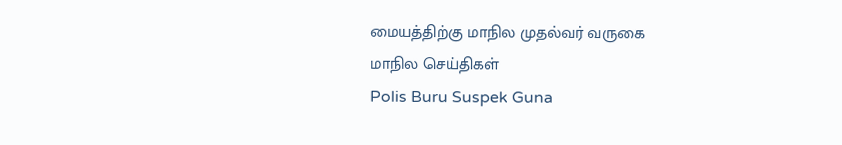மையத்திற்கு மாநில முதல்வர் வருகை
மாநில செய்திகள்
Polis Buru Suspek Guna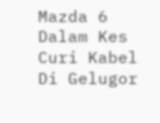Mazda 6 Dalam Kes Curi Kabel Di Gelugor